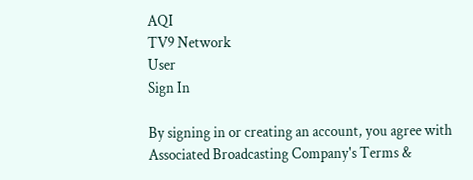AQI
TV9 Network
User
Sign In

By signing in or creating an account, you agree with Associated Broadcasting Company's Terms &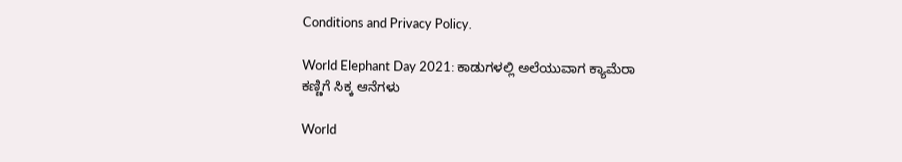Conditions and Privacy Policy.

World Elephant Day 2021: ಕಾಡುಗಳಲ್ಲಿ ಅಲೆಯುವಾಗ ಕ್ಯಾಮೆರಾ ಕಣ್ಣಿಗೆ ಸಿಕ್ಕ ಆನೆಗಳು

World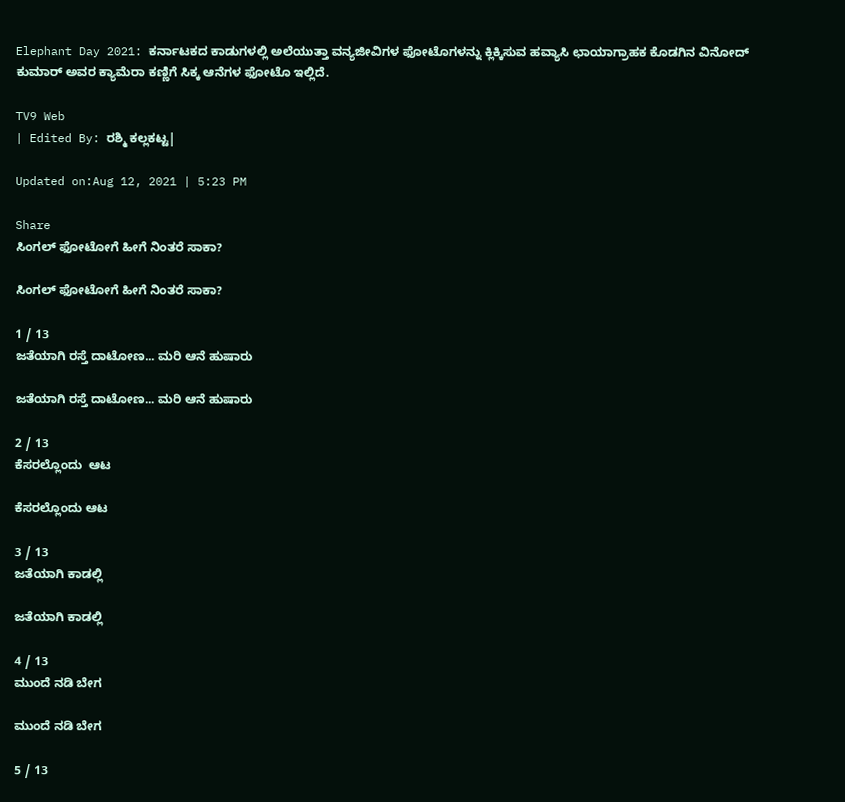Elephant Day 2021: ಕರ್ನಾಟಕದ ಕಾಡುಗಳಲ್ಲಿ ಅಲೆಯುತ್ತಾ ವನ್ಯಜೀವಿಗಳ ಫೋಟೊಗಳನ್ನು ಕ್ಲಿಕ್ಕಿಸುವ ಹವ್ಯಾಸಿ ಛಾಯಾಗ್ರಾಹಕ ಕೊಡಗಿನ ವಿನೋದ್ ಕುಮಾರ್ ಅವರ ಕ್ಯಾಮೆರಾ ಕಣ್ಣಿಗೆ ಸಿಕ್ಕ ಆನೆಗಳ ಫೋಟೊ ಇಲ್ಲಿದೆ.

TV9 Web
| Edited By: ರಶ್ಮಿ ಕಲ್ಲಕಟ್ಟ|

Updated on:Aug 12, 2021 | 5:23 PM

Share
ಸಿಂಗಲ್ ಫೋಟೋಗೆ ಹೀಗೆ ನಿಂತರೆ ಸಾಕಾ?

ಸಿಂಗಲ್ ಫೋಟೋಗೆ ಹೀಗೆ ನಿಂತರೆ ಸಾಕಾ?

1 / 13
ಜತೆಯಾಗಿ ರಸ್ತೆ ದಾಟೋಣ... ಮರಿ ಆನೆ ಹುಷಾರು

ಜತೆಯಾಗಿ ರಸ್ತೆ ದಾಟೋಣ... ಮರಿ ಆನೆ ಹುಷಾರು

2 / 13
ಕೆಸರಲ್ಲೊಂದು  ಆಟ

ಕೆಸರಲ್ಲೊಂದು ಆಟ

3 / 13
ಜತೆಯಾಗಿ ಕಾಡಲ್ಲಿ

ಜತೆಯಾಗಿ ಕಾಡಲ್ಲಿ

4 / 13
ಮುಂದೆ ನಡಿ ಬೇಗ

ಮುಂದೆ ನಡಿ ಬೇಗ

5 / 13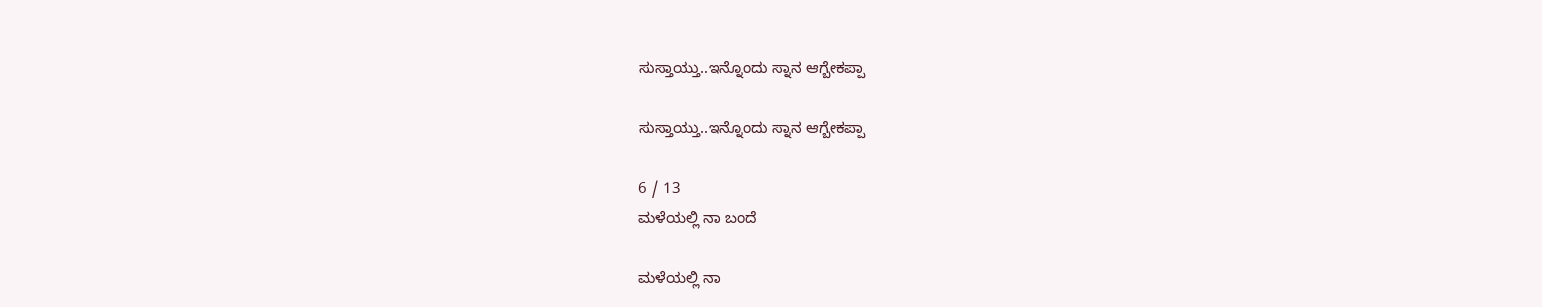ಸುಸ್ತಾಯ್ತು..ಇನ್ನೊಂದು ಸ್ನಾನ ಆಗ್ಬೇಕಪ್ಪಾ

ಸುಸ್ತಾಯ್ತು..ಇನ್ನೊಂದು ಸ್ನಾನ ಆಗ್ಬೇಕಪ್ಪಾ

6 / 13
ಮಳೆಯಲ್ಲಿ ನಾ ಬಂದೆ

ಮಳೆಯಲ್ಲಿ ನಾ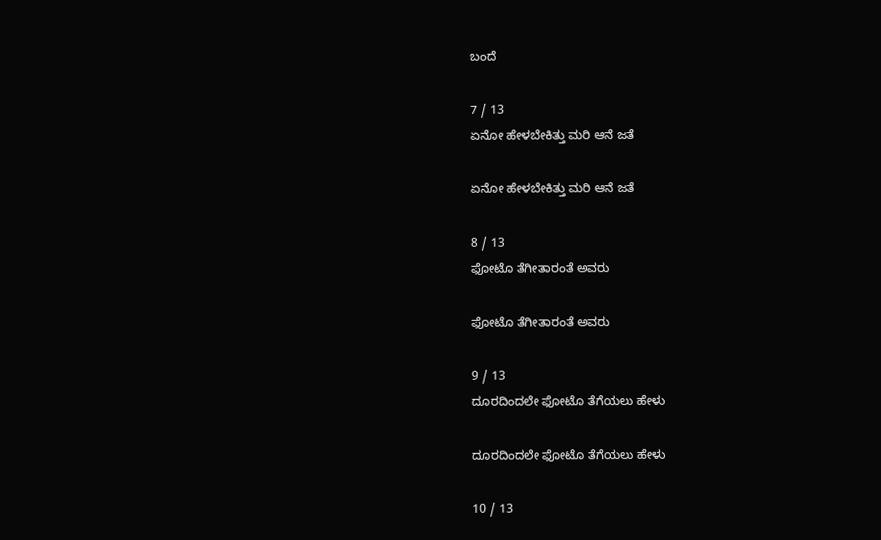ಬಂದೆ

7 / 13
ಏನೋ ಹೇಳಬೇಕಿತ್ತು ಮರಿ ಆನೆ ಜತೆ

ಏನೋ ಹೇಳಬೇಕಿತ್ತು ಮರಿ ಆನೆ ಜತೆ

8 / 13
ಫೋಟೊ ತೆಗೀತಾರಂತೆ ಅವರು

ಫೋಟೊ ತೆಗೀತಾರಂತೆ ಅವರು

9 / 13
ದೂರದಿಂದಲೇ ಫೋಟೊ ತೆಗೆಯಲು ಹೇಳು

ದೂರದಿಂದಲೇ ಫೋಟೊ ತೆಗೆಯಲು ಹೇಳು

10 / 13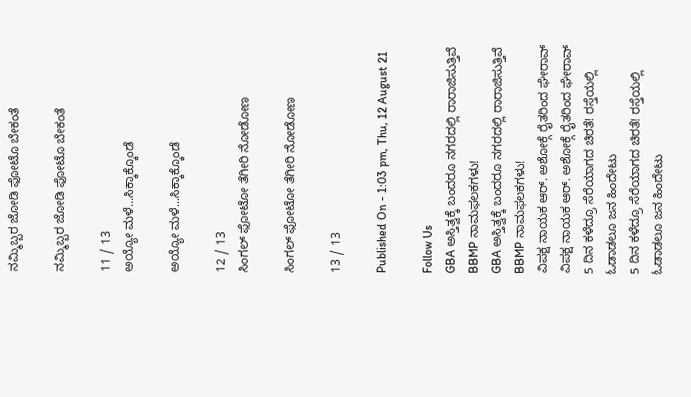ನಮ್ಮಿಬ್ಬರ ಜೋಡಿ ಫೋಟೊ ಬೇಕಂತೆ

ನಮ್ಮಿಬ್ಬರ ಜೋಡಿ ಫೋಟೊ ಬೇಕಂತೆ

11 / 13
ಅಯ್ಯೋ ಮಳೆ...ಸಿಕ್ಕಾಕ್ಕೊಂಡೆ

ಅಯ್ಯೋ ಮಳೆ...ಸಿಕ್ಕಾಕ್ಕೊಂಡೆ

12 / 13
ಸಿಂಗಲ್ ಫೋಟೋ ತೆಗೀರಿ ನೋಡೋಣ

ಸಿಂಗಲ್ ಫೋಟೋ ತೆಗೀರಿ ನೋಡೋಣ

13 / 13

Published On - 1:03 pm, Thu, 12 August 21

Follow Us
GBA ಅಸ್ತಿತ್ವಕ್ಕೆ ಬಂದರೂ ನಗರದಲ್ಲಿ ರಾರಾಜಿಸುತ್ತಿವೆ  BBMP ನಾಮಫಲಕಗಳು!
GBA ಅಸ್ತಿತ್ವಕ್ಕೆ ಬಂದರೂ ನಗರದಲ್ಲಿ ರಾರಾಜಿಸುತ್ತಿವೆ  BBMP ನಾಮಫಲಕಗಳು!
ವಿಪಕ್ಷ ನಾಯಕ ಆರ್. ಅಶೋಕ್ಗೆ ರೈತರಿಂದ ಘೇರಾವ್
ವಿಪಕ್ಷ ನಾಯಕ ಆರ್. ಅಶೋಕ್ಗೆ ರೈತರಿಂದ ಘೇರಾವ್
5 ದಿನ ಕಳೆದ್ರೂ ಸೆರೆಯಾಗದ ಚಿರತೆ! ರಸ್ತೆಯಲ್ಲಿ ಓಡಾಡಲೂ ಜನ ಹಿಂದೇಟು
5 ದಿನ ಕಳೆದ್ರೂ ಸೆರೆಯಾಗದ ಚಿರತೆ! ರಸ್ತೆಯಲ್ಲಿ ಓಡಾಡಲೂ ಜನ ಹಿಂದೇಟು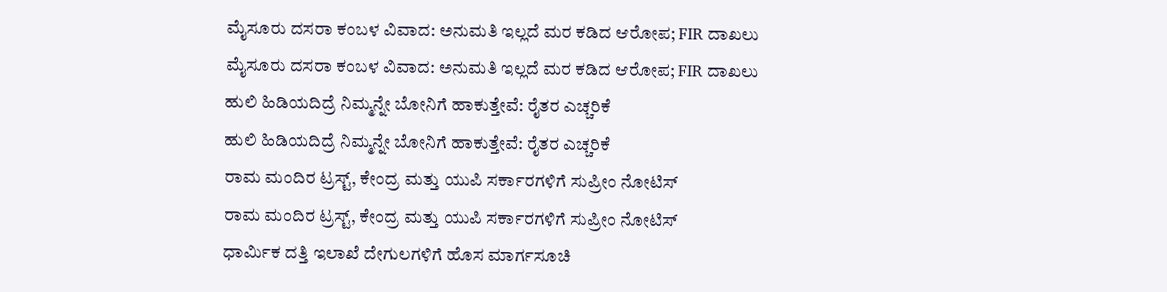ಮೈಸೂರು ದಸರಾ ಕಂಬಳ ವಿವಾದ: ಅನುಮತಿ ಇಲ್ಲದೆ ಮರ‌ ಕಡಿದ ಆರೋಪ; FIR ದಾಖಲು
ಮೈಸೂರು ದಸರಾ ಕಂಬಳ ವಿವಾದ: ಅನುಮತಿ ಇಲ್ಲದೆ ಮರ‌ ಕಡಿದ ಆರೋಪ; FIR ದಾಖಲು
ಹುಲಿ ಹಿಡಿಯದಿದ್ರೆ ನಿಮ್ಮನ್ನೇ ಬೋನಿಗೆ ಹಾಕುತ್ತೇವೆ: ರೈತರ ಎಚ್ಚರಿಕೆ
ಹುಲಿ ಹಿಡಿಯದಿದ್ರೆ ನಿಮ್ಮನ್ನೇ ಬೋನಿಗೆ ಹಾಕುತ್ತೇವೆ: ರೈತರ ಎಚ್ಚರಿಕೆ
ರಾಮ ಮಂದಿರ ಟ್ರಸ್ಟ್, ಕೇಂದ್ರ ಮತ್ತು ಯುಪಿ ಸರ್ಕಾರಗಳಿಗೆ ಸುಪ್ರೀಂ ನೋಟಿಸ್
ರಾಮ ಮಂದಿರ ಟ್ರಸ್ಟ್, ಕೇಂದ್ರ ಮತ್ತು ಯುಪಿ ಸರ್ಕಾರಗಳಿಗೆ ಸುಪ್ರೀಂ ನೋಟಿಸ್
ಧಾರ್ಮಿಕ ದತ್ತಿ ಇಲಾಖೆ ದೇಗುಲಗಳಿಗೆ ಹೊಸ ಮಾರ್ಗಸೂಚಿ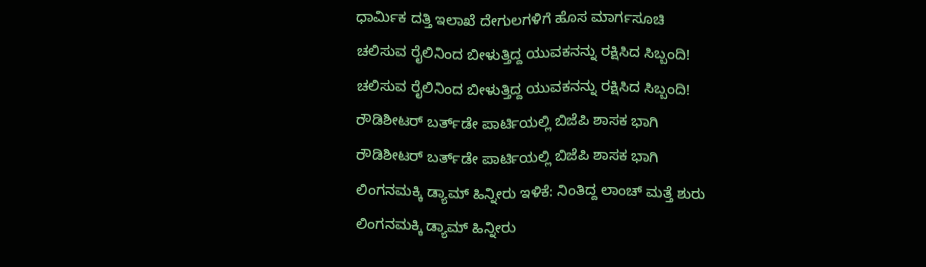ಧಾರ್ಮಿಕ ದತ್ತಿ ಇಲಾಖೆ ದೇಗುಲಗಳಿಗೆ ಹೊಸ ಮಾರ್ಗಸೂಚಿ
ಚಲಿಸುವ ರೈಲಿನಿಂದ ಬೀಳುತ್ತಿದ್ದ ಯುವಕನನ್ನು ರಕ್ಷಿಸಿದ ಸಿಬ್ಬಂದಿ!
ಚಲಿಸುವ ರೈಲಿನಿಂದ ಬೀಳುತ್ತಿದ್ದ ಯುವಕನನ್ನು ರಕ್ಷಿಸಿದ ಸಿಬ್ಬಂದಿ!
ರೌಡಿಶೀಟರ್ ಬರ್ತ್‌ಡೇ ಪಾರ್ಟಿಯಲ್ಲಿ ಬಿಜೆಪಿ ಶಾಸಕ ಭಾಗಿ
ರೌಡಿಶೀಟರ್ ಬರ್ತ್‌ಡೇ ಪಾರ್ಟಿಯಲ್ಲಿ ಬಿಜೆಪಿ ಶಾಸಕ ಭಾಗಿ
ಲಿಂಗನಮಕ್ಕಿ ಡ್ಯಾಮ್ ಹಿನ್ನೀರು ಇಳಿಕೆ: ನಿಂತಿದ್ದ ಲಾಂಚ್ ಮತ್ತೆ ಶುರು
ಲಿಂಗನಮಕ್ಕಿ ಡ್ಯಾಮ್ ಹಿನ್ನೀರು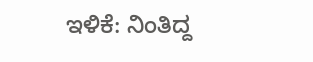ಇಳಿಕೆ: ನಿಂತಿದ್ದ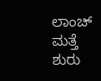ಲಾಂಚ್ ಮತ್ತೆ ಶುರು